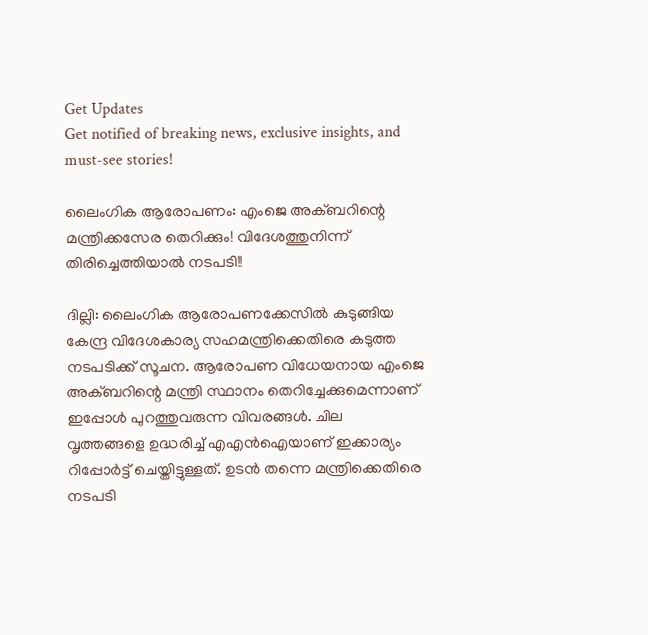Get Updates
Get notified of breaking news, exclusive insights, and must-see stories!

ലൈംഗിക ആരോപണം: എംജെ അക്ബറിന്റെ മന്ത്രിക്കസേര തെറിക്കും! വിദേശത്തുനിന്ന് തിരിച്ചെത്തിയാല്‍ നടപടി!!

ദില്ലി: ലൈംഗിക ആരോപണക്കേസില്‍ കുടുങ്ങിയ കേന്ദ്ര വിദേശകാര്യ സഹമന്ത്രിക്കെതിരെ കടുത്ത നടപടിക്ക് സൂചന. ആരോപണ വിധേയനായ എംജെ അക്ബറിന്റെ മന്ത്രി സ്ഥാനം തെറിച്ചേക്കുമെന്നാണ് ഇപ്പോള്‍ പുറത്തുവരുന്ന വിവരങ്ങള്‍. ചില വൃത്തങ്ങളെ ഉദ്ധരിച്ച് എഎന്‍ഐയാണ് ഇക്കാര്യം റിപ്പോര്‍ട്ട് ചെയ്തിട്ടുള്ളത്. ഉടന്‍ തന്നെ മന്ത്രിക്കെതിരെ നടപടി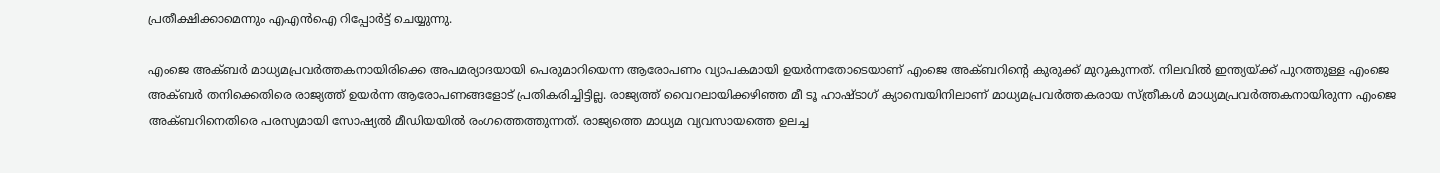പ്രതീക്ഷിക്കാമെന്നും എഎന്‍ഐ റിപ്പോര്‍ട്ട് ചെയ്യുന്നു.

എംജെ അക്ബര്‍ മാധ്യമപ്രവര്‍ത്തകനായിരിക്കെ അപമര്യാദയായി പെരുമാറിയെന്ന ആരോപണം വ്യാപകമായി ഉയര്‍ന്നതോടെയാണ് എംജെ അക്ബറിന്റെ കുരുക്ക് മുറുകുന്നത്. നിലവില്‍ ഇന്ത്യയ്ക്ക് പുറത്തുള്ള എംജെ അക്ബര്‍ തനിക്കെതിരെ രാജ്യത്ത് ഉയര്‍ന്ന ആരോപണങ്ങളോട് പ്രതികരിച്ചിട്ടില്ല. രാജ്യത്ത് വൈറലായിക്കഴിഞ്ഞ മീ ടൂ ഹാഷ്ടാഗ് ക്യാമ്പെയിനിലാണ് മാധ്യമപ്രവര്‍ത്തകരായ സ്ത്രീകള്‍ മാധ്യമപ്രവര്‍ത്തകനായിരുന്ന എംജെ അക്ബറിനെതിരെ പരസ്യമായി സോഷ്യല്‍ മീഡിയയില്‍ രംഗത്തെത്തുന്നത്. രാജ്യത്തെ മാധ്യമ വ്യവസായത്തെ ഉലച്ച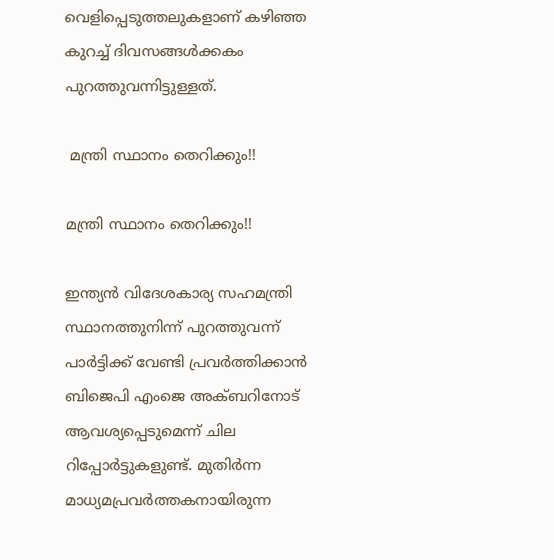വെളിപ്പെടുത്തലുകളാണ് കഴിഞ്ഞ കുറച്ച് ദിവസങ്ങള്‍ക്കകം പുറത്തുവന്നിട്ടുള്ളത്.

 മന്ത്രി സ്ഥാനം തെറിക്കും!!

മന്ത്രി സ്ഥാനം തെറിക്കും!!

ഇന്ത്യന്‍ വിദേശകാര്യ സഹമന്ത്രി സ്ഥാനത്തുനിന്ന് പുറത്തുവന്ന് പാര്‍ട്ടിക്ക് വേണ്ടി പ്രവര്‍ത്തിക്കാന്‍ ബിജെപി എംജെ അക്ബറിനോട് ആവശ്യപ്പെടുമെന്ന് ചില റിപ്പോര്‍ട്ടുകളുണ്ട്. മുതിര്‍ന്ന മാധ്യമപ്രവര്‍ത്തകനായിരുന്ന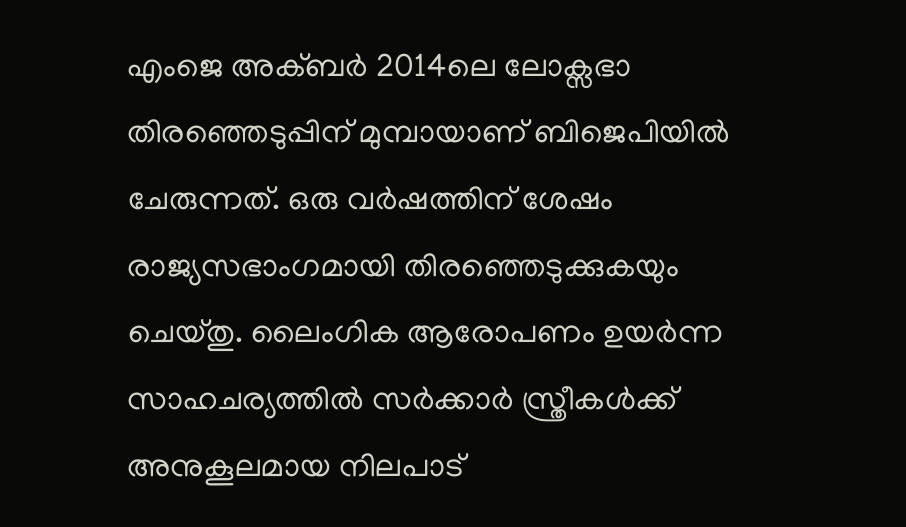എംജെ അക്ബര്‍ 2014ലെ ലോക്സഭാ തിരഞ്ഞെടുപ്പിന് മുമ്പായാണ് ബിജെപിയില്‍ ചേരുന്നത്. ഒരു വര്‍ഷത്തിന് ശേഷം രാജ്യസഭാംഗമായി തിരഞ്ഞെടുക്കുകയും ചെയ്തു. ലൈംഗിക ആരോപണം ഉയര്‍ന്ന സാഹചര്യത്തില്‍ സര്‍ക്കാര്‍ സ്ത്രീകള്‍ക്ക് അനുകൂലമായ നിലപാട്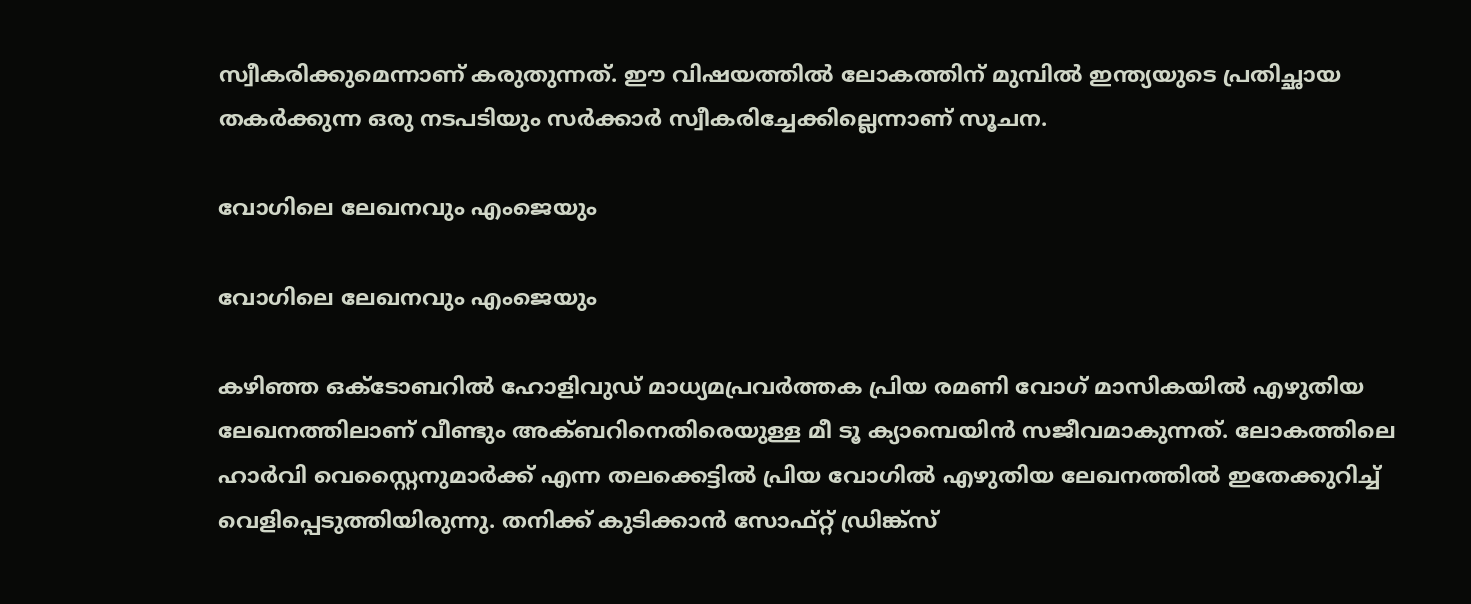സ്വീകരിക്കുമെന്നാണ് കരുതുന്നത്. ഈ വിഷയത്തില്‍ ലോകത്തിന് മുമ്പില്‍ ഇന്ത്യയുടെ പ്രതിച്ഛായ തകര്‍ക്കുന്ന ഒരു നടപടിയും സര്‍ക്കാര്‍ സ്വീകരിച്ചേക്കില്ലെന്നാണ് സൂചന.

വോഗിലെ ലേഖനവും എംജെയും

വോഗിലെ ലേഖനവും എംജെയും

കഴിഞ്ഞ ഒക്ടോബറില്‍ ഹോളിവുഡ് മാധ്യമപ്രവര്‍ത്തക പ്രിയ രമണി വോഗ് മാസികയില്‍ എഴുതിയ ലേഖനത്തിലാണ് വീണ്ടും അക്ബറിനെതിരെയുള്ള മീ ടൂ ക്യാമ്പെയിന്‍ സജീവമാകുന്നത്. ലോകത്തിലെ ഹാര്‍വി വെസ്റ്റൈനുമാര്‍ക്ക് എന്ന തലക്കെട്ടില്‍ പ്രിയ വോഗില്‍ എഴുതിയ ലേഖനത്തില്‍ ഇതേക്കുറിച്ച് വെളിപ്പെടുത്തിയിരുന്നു. തനിക്ക് കുടിക്കാന്‍ സോഫ്റ്റ് ഡ്രിങ്ക്സ്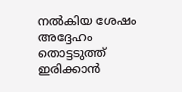നല്‍കിയ ശേഷം അദ്ദേഹം തൊട്ടടുത്ത് ഇരിക്കാന്‍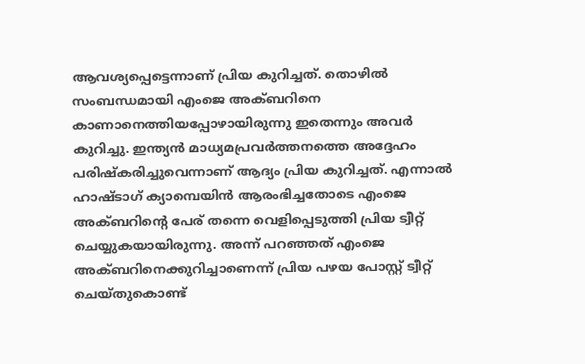ആവശ്യപ്പെട്ടെന്നാണ് പ്രിയ കുറിച്ചത്. തൊഴില്‍ സംബന്ധമായി എംജെ അക്ബറിനെ കാണാനെത്തിയപ്പോഴായിരുന്നു ഇതെന്നും അവര്‍ കുറിച്ചു. ഇന്ത്യന്‍ മാധ്യമപ്രവര്‍ത്തനത്തെ അദ്ദേഹം പരിഷ്കരിച്ചുവെന്നാണ് ആദ്യം പ്രിയ കുറിച്ചത്. എന്നാല്‍ ഹാഷ്ടാഗ് ക്യാമ്പെയിന്‍ ആരംഭിച്ചതോടെ എംജെ അക്ബറിന്റെ പേര് തന്നെ വെളിപ്പെടുത്തി പ്രിയ ട്വീറ്റ് ചെയ്യുകയായിരുന്നു. അന്ന് പറഞ്ഞത് എംജെ അക്ബറിനെക്കുറിച്ചാണെന്ന് പ്രിയ പഴയ പോസ്റ്റ് ട്വീറ്റ് ചെയ്തുകൊണ്ട്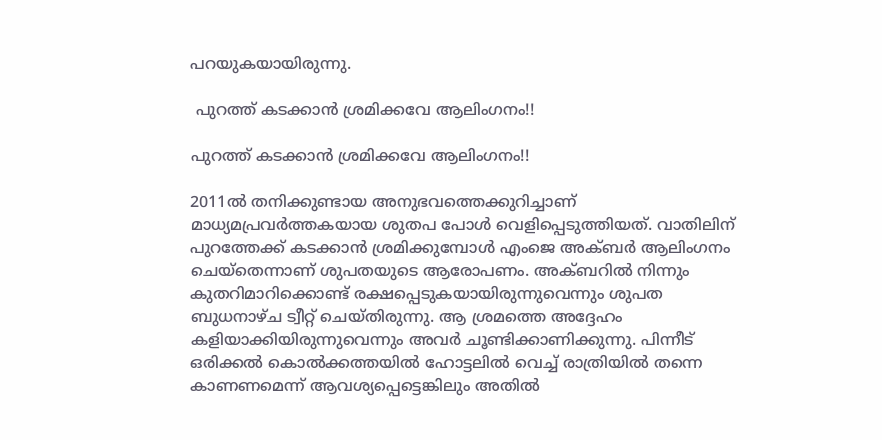പറയുകയായിരുന്നു.

 പുറത്ത് കടക്കാന്‍ ശ്രമിക്കവേ ആലിംഗനം!!

പുറത്ത് കടക്കാന്‍ ശ്രമിക്കവേ ആലിംഗനം!!

2011ല്‍ തനിക്കുണ്ടായ അനുഭവത്തെക്കുറിച്ചാണ് മാധ്യമപ്രവര്‍ത്തകയായ ശുതപ പോള്‍ വെളിപ്പെടുത്തിയത്. വാതിലിന് പുറത്തേക്ക് കടക്കാന്‍ ശ്രമിക്കുമ്പോള്‍ എംജെ അക്ബര്‍ ആലിംഗനം ചെയ്തെന്നാണ് ശുപതയുടെ ആരോപണം. അക്ബറില്‍ നിന്നും കുതറിമാറിക്കൊണ്ട് രക്ഷപ്പെടുകയായിരുന്നുവെന്നും ശുപത ബുധനാഴ്ച ട്വീറ്റ് ചെയ്തിരുന്നു. ആ ശ്രമത്തെ അദ്ദേഹം കളിയാക്കിയിരുന്നുവെന്നും അവര്‍ ചൂണ്ടിക്കാണിക്കുന്നു. പിന്നീട് ഒരിക്കല്‍ കൊല്‍ക്കത്തയില്‍ ഹോട്ടലില്‍ വെച്ച് രാത്രിയില്‍ തന്നെ കാണണമെന്ന് ആവശ്യപ്പെട്ടെങ്കിലും അതില്‍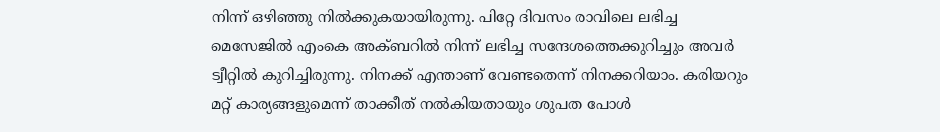നിന്ന് ഒഴിഞ്ഞു നില്‍ക്കുകയായിരുന്നു. പിറ്റേ ദിവസം രാവിലെ ലഭിച്ച മെസേജില്‍ എംകെ അക്ബറില്‍ നിന്ന് ലഭിച്ച സന്ദേശത്തെക്കുറിച്ചും അവര്‍ ട്വീറ്റില്‍ കുറിച്ചിരുന്നു. നിനക്ക് എന്താണ് വേണ്ടതെന്ന് നിനക്കറിയാം. കരിയറും മറ്റ് കാര്യങ്ങളുമെന്ന് താക്കീത് നല്‍കിയതായും ശുപത പോള്‍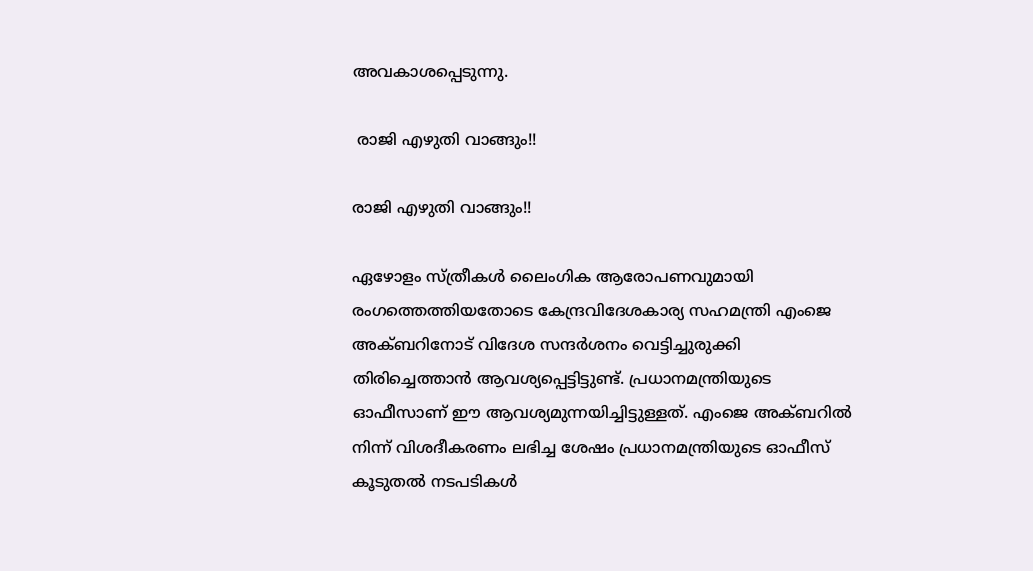അവകാശപ്പെടുന്നു.

 രാജി എഴുതി വാങ്ങും!!

രാജി എഴുതി വാങ്ങും!!

ഏഴോളം സ്ത്രീകള്‍ ലൈംഗിക ആരോപണവുമായി രംഗത്തെത്തിയതോടെ കേന്ദ്രവിദേശകാര്യ സഹമന്ത്രി എംജെ അക്ബറിനോട് വിദേശ സന്ദര്‍ശനം വെട്ടിച്ചുരുക്കി തിരിച്ചെത്താന്‍ ആവശ്യപ്പെട്ടിട്ടുണ്ട്. പ്രധാനമന്ത്രിയുടെ ഓഫീസാണ് ഈ ആവശ്യമുന്നയിച്ചിട്ടുള്ളത്. എംജെ അക്ബറില്‍ നിന്ന് വിശദീകരണം ലഭിച്ച ശേഷം പ്രധാനമന്ത്രിയുടെ ഓഫീസ് കൂടുതല്‍ നടപടികള്‍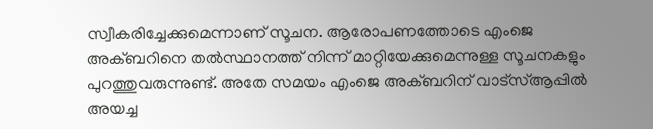സ്വീകരിച്ചേക്കുമെന്നാണ് സൂചന. ആരോപണത്തോടെ എംജെ അക്ബറിനെ തല്‍സ്ഥാനത്ത് നിന്ന് മാറ്റിയേക്കുമെന്നുള്ള സൂചനകളും പുറത്തുവരുന്നുണ്ട്. അതേ സമയം എംജെ അക്ബറിന് വാട്സ്ആപ്പില്‍ അയച്ച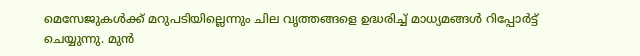മെസേജുകള്‍ക്ക് മറുപടിയില്ലെന്നും ചില വൃത്തങ്ങളെ ഉദ്ധരിച്ച് മാധ്യമങ്ങള്‍ റിപ്പോര്‍ട്ട് ചെയ്യുന്നു. മുന്‍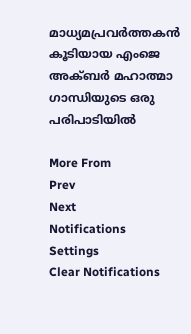മാധ്യമപ്രവര്‍ത്തകന്‍ കൂടിയായ എംജെ അക്ബര്‍ മഹാത്മാ ഗാന്ധിയുടെ ഒരു പരിപാടിയില്‍

More From
Prev
Next
Notifications
Settings
Clear Notifications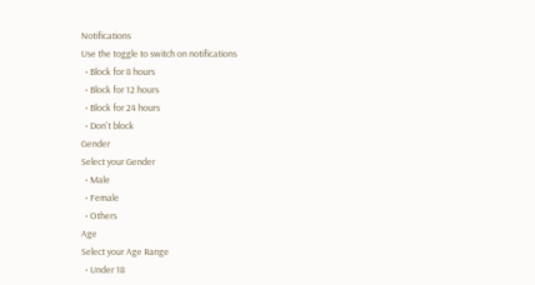Notifications
Use the toggle to switch on notifications
  • Block for 8 hours
  • Block for 12 hours
  • Block for 24 hours
  • Don't block
Gender
Select your Gender
  • Male
  • Female
  • Others
Age
Select your Age Range
  • Under 18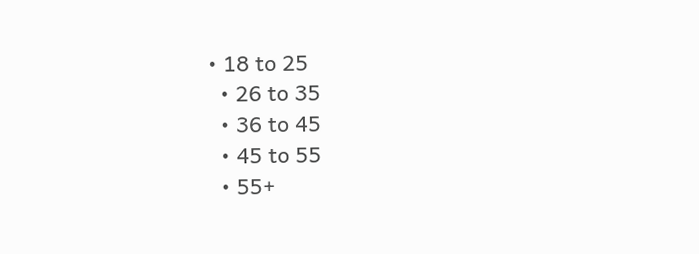• 18 to 25
  • 26 to 35
  • 36 to 45
  • 45 to 55
  • 55+